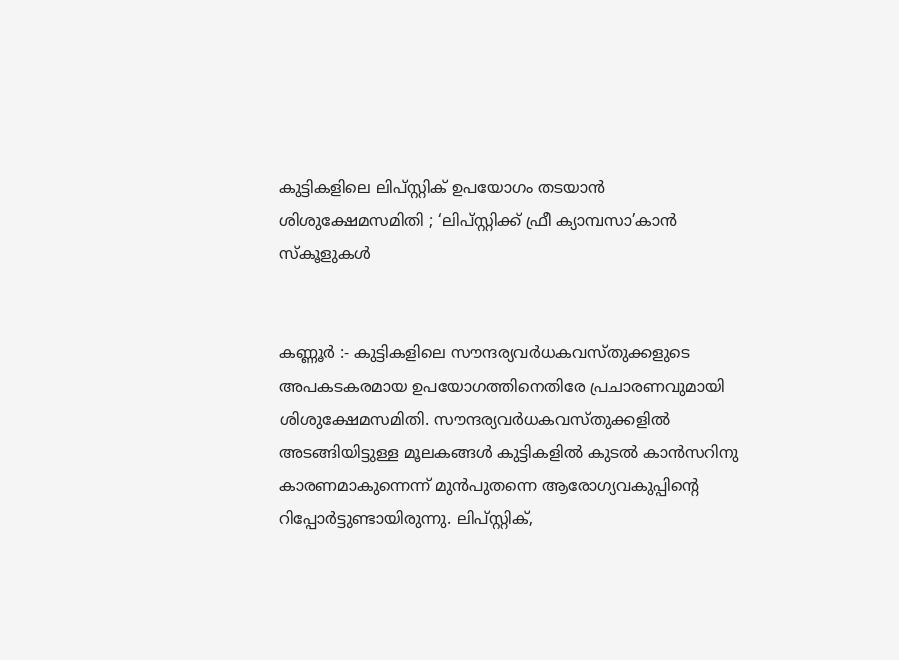കുട്ടികളിലെ ലിപ്‌സ്റ്റിക് ഉപയോഗം തടയാൻ ശിശുക്ഷേമസമിതി ; ‘ലിപ്‌സ്റ്റിക്ക് ഫ്രീ ക്യാമ്പസാ’കാൻ സ്കൂളുകൾ


കണ്ണൂർ :- കുട്ടികളിലെ സൗന്ദര്യവർധകവസ്തുക്കളുടെ അപകടകരമായ ഉപയോഗത്തിനെതിരേ പ്രചാരണവുമായി ശിശുക്ഷേമസമിതി. സൗന്ദര്യവർധകവസ്തുക്കളിൽ അടങ്ങിയിട്ടുള്ള മൂലകങ്ങൾ കുട്ടികളിൽ കുടൽ കാൻസറിനു കാരണമാകുന്നെന്ന് മുൻപുതന്നെ ആരോഗ്യവകുപ്പിന്റെ റിപ്പോർട്ടുണ്ടായിരുന്നു. ലിപ്‌സ്റ്റിക്,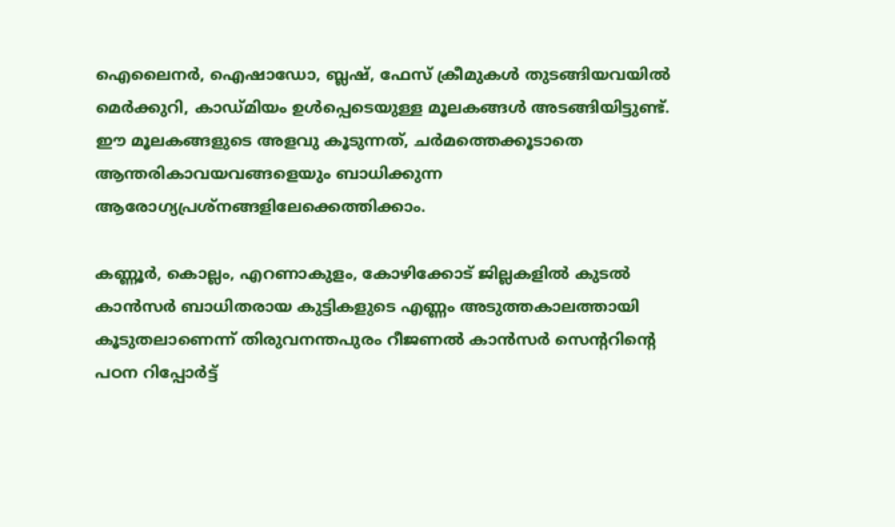ഐലൈനർ, ഐഷാഡോ, ബ്ലഷ്, ഫേസ് ക്രീമുകൾ തുടങ്ങിയവയിൽ മെർക്കുറി, കാഡ്മിയം ഉൾപ്പെടെയുള്ള മൂലകങ്ങൾ അടങ്ങിയിട്ടുണ്ട്. ഈ മൂലകങ്ങളുടെ അളവു കൂടുന്നത്, ചർമത്തെക്കൂടാതെ ആന്തരികാവയവങ്ങളെയും ബാധിക്കുന്ന ആരോഗ്യപ്രശ്നങ്ങളിലേക്കെത്തിക്കാം.

കണ്ണൂർ, കൊല്ലം, എറണാകുളം, കോഴിക്കോട് ജില്ലകളിൽ കുടൽ കാൻസർ ബാധിതരായ കുട്ടികളുടെ എണ്ണം അടുത്തകാലത്തായി കൂടുതലാണെന്ന് തിരുവനന്തപുരം റീജണൽ കാൻസർ സെന്ററിന്റെ പഠന റിപ്പോർട്ട്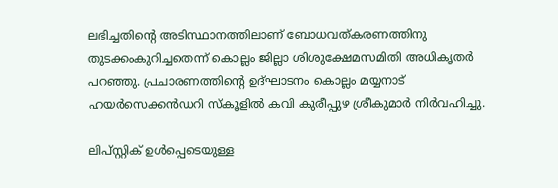ലഭിച്ചതിന്റെ അടിസ്ഥാനത്തിലാണ് ബോധവത്കരണത്തിനു തുടക്കംകുറിച്ചതെന്ന് കൊല്ലം ജില്ലാ ശിശുക്ഷേമസമിതി അധികൃതർ പറഞ്ഞു. പ്രചാരണത്തിന്റെ ഉദ്ഘാടനം കൊല്ലം മയ്യനാട് ഹയർസെക്കൻഡറി സ്കൂളിൽ കവി കുരീപ്പുഴ ശ്രീകുമാർ നിർവഹിച്ചു.

ലിപ്‌സ്റ്റിക്‌ ഉൾപ്പെടെയുള്ള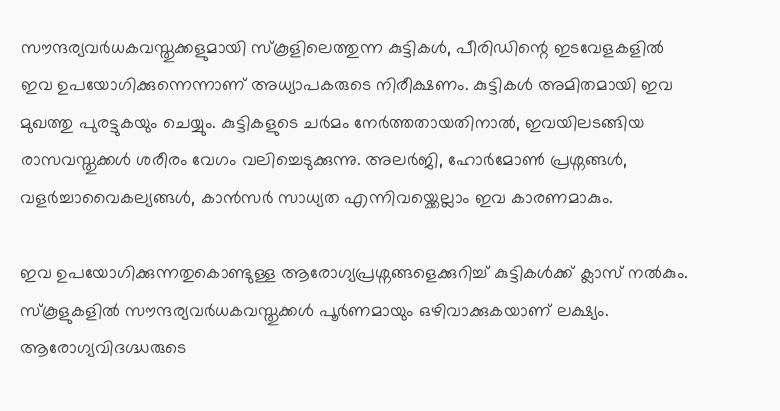സൗന്ദര്യവർധകവസ്തുക്കളുമായി സ്കൂളിലെത്തുന്ന കുട്ടികൾ, പീരിഡിന്റെ ഇടവേളകളിൽ ഇവ ഉപയോഗിക്കുന്നെന്നാണ് അധ്യാപകരുടെ നിരീക്ഷണം. കുട്ടികൾ അമിതമായി ഇവ മുഖത്തു പുരട്ടുകയും ചെയ്യും. കുട്ടികളുടെ ചർമം നേർത്തതായതിനാൽ, ഇവയിലടങ്ങിയ രാസവസ്തുക്കൾ ശരീരം വേഗം വലിച്ചെടുക്കുന്നു. അലർജി, ഹോർമോൺ പ്രശ്നങ്ങൾ, വളർച്ചാവൈകല്യങ്ങൾ, കാൻസർ സാധ്യത എന്നിവയ്ക്കെല്ലാം ഇവ കാരണമാകും.

ഇവ ഉപയോഗിക്കുന്നതുകൊണ്ടുള്ള ആരോഗ്യപ്രശ്നങ്ങളെക്കുറിച്ച് കുട്ടികൾക്ക് ക്ലാസ് നൽകും. സ്കൂളുകളിൽ സൗന്ദര്യവർധകവസ്തുക്കൾ പൂർണമായും ഒഴിവാക്കുകയാണ് ലക്ഷ്യം. ആരോഗ്യവിദഗ്ദ്ധരുടെ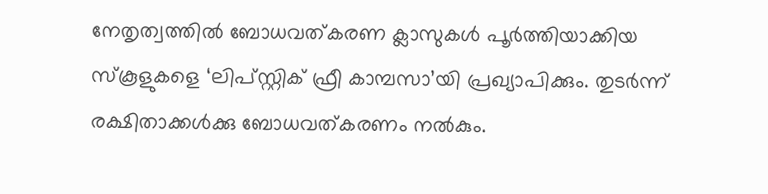നേതൃത്വത്തിൽ ബോധവത്കരണ ക്ലാസുകൾ പൂർത്തിയാക്കിയ സ്കൂളുകളെ ‘ലിപ്‌സ്റ്റിക് ഫ്രീ കാമ്പസാ’യി പ്രഖ്യാപിക്കും. തുടർന്ന് രക്ഷിതാക്കൾക്കു ബോധവത്കരണം നൽകും.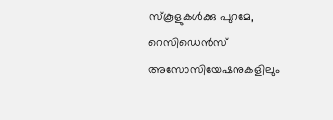സ്കൂളുകൾക്കു പുറമേ, റെസിഡെൻസ്‌ അസോസിയേഷനുകളിലും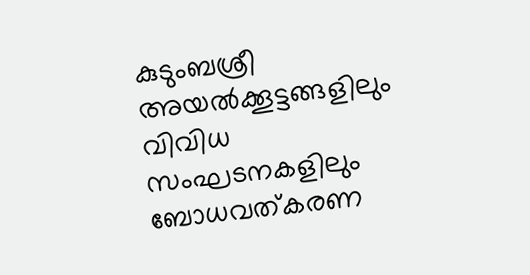കുടുംബശ്രീ അയൽക്കൂട്ടങ്ങളിലും വിവിധ സംഘടനകളിലും ബോധവത്കരണ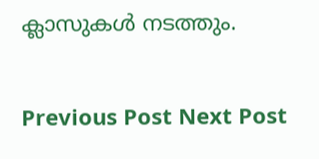ക്ലാസുകൾ നടത്തും.

Previous Post Next Post